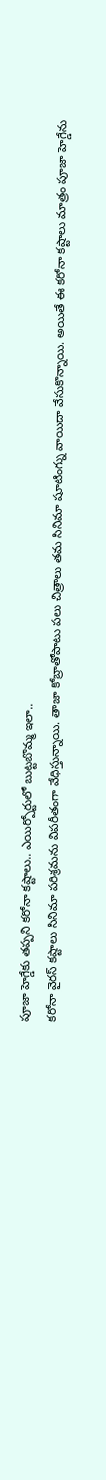పూజా హెగ్డేకు తప్పని కరోనా కష్టాలు.. ఎయిర్పోర్టులో బుట్టబొమ్మ ఇలా..
కరోనా వైరస్ కష్టాలు సినిమా పరిశ్రమను విపరీతంగా వేధిస్తున్నాయి. తాజా కోబ్రాతోపాటు పలు చిత్రాలు తమ సినిమా షూటింగ్ను వాయిదా వేసుకొన్నాయి. అయితే ఈ కరోనా కష్టాలు మాత్రం పూజా హెగ్డేను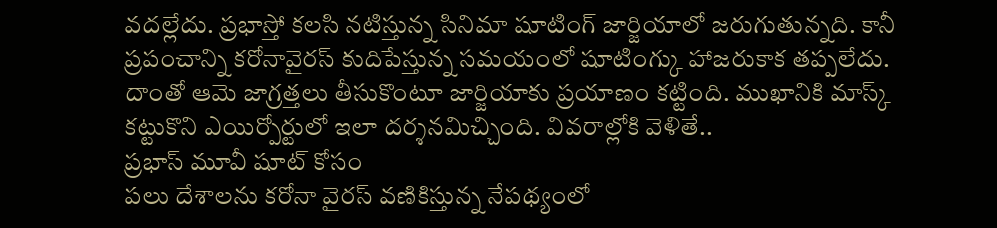వదల్లేదు. ప్రభాస్తో కలసి నటిస్తున్న సినిమా షూటింగ్ జార్జియాలో జరుగుతున్నది. కానీ ప్రపంచాన్ని కరోనావైరస్ కుదిపేస్తున్న సమయంలో షూటింగ్కు హాజరుకాక తప్పలేదు. దాంతో ఆమె జాగ్రత్తలు తీసుకొంటూ జార్జియాకు ప్రయాణం కట్టింది. ముఖానికి మాస్క్ కట్టుకొని ఎయిర్పోర్టులో ఇలా దర్శనమిచ్చింది. వివరాల్లోకి వెళితే..
ప్రభాస్ మూవీ షూట్ కోసం
పలు దేశాలను కరోనా వైరస్ వణికిస్తున్న నేపథ్యంలో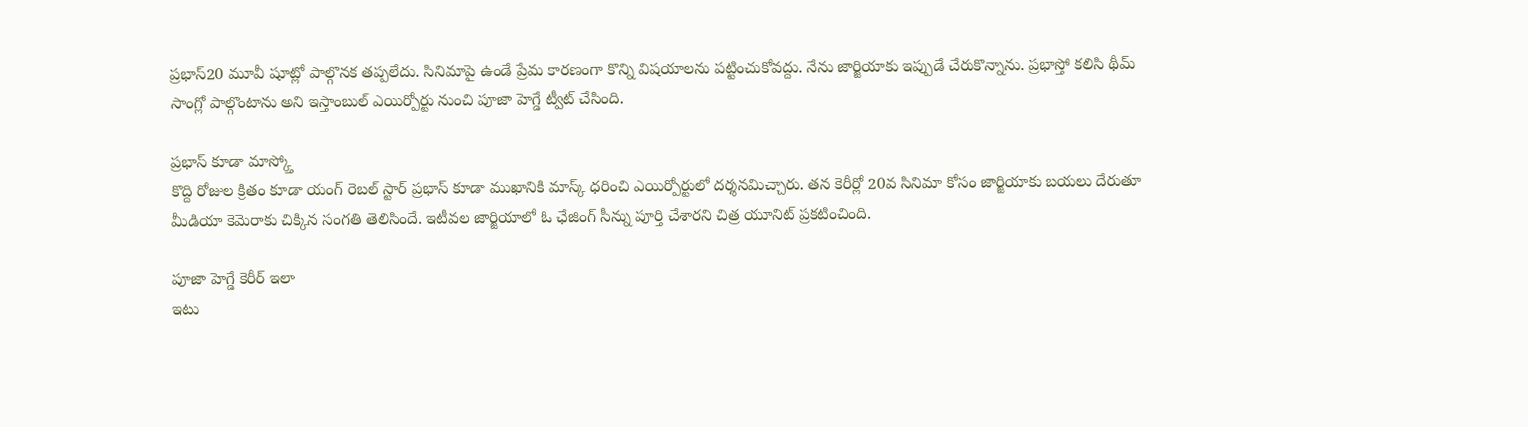ప్రభాస్20 మూవీ షూట్లో పాల్గొనక తప్పలేదు. సినిమాపై ఉండే ప్రేమ కారణంగా కొన్ని విషయాలను పట్టించుకోవద్దు. నేను జార్జియాకు ఇప్పుడే చేరుకొన్నాను. ప్రభాస్తో కలిసి థీమ్ సాంగ్లో పాల్గొంటాను అని ఇస్తాంబుల్ ఎయిర్పోర్టు నుంచి పూజా హెగ్డే ట్వీట్ చేసింది.

ప్రభాస్ కూడా మాస్క్తో
కొద్ది రోజుల క్రితం కూడా యంగ్ రెబల్ స్టార్ ప్రభాస్ కూడా ముఖానికి మాస్క్ ధరించి ఎయిర్పోర్టులో దర్శనమిచ్చారు. తన కెరీర్లో 20వ సినిమా కోసం జార్జియాకు బయలు దేరుతూ మీడియా కెమెరాకు చిక్కిన సంగతి తెలిసిందే. ఇటీవల జార్జియాలో ఓ ఛేజింగ్ సీన్ను పూర్తి చేశారని చిత్ర యూనిట్ ప్రకటించింది.

పూజా హెగ్డే కెరీర్ ఇలా
ఇటు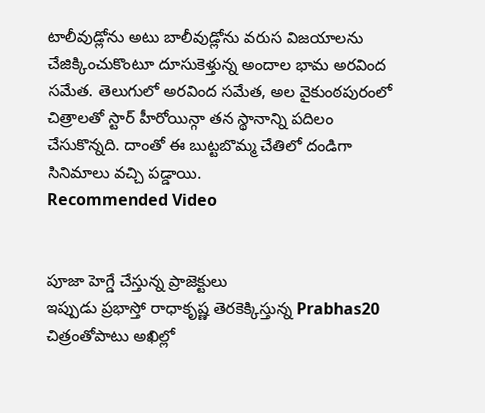టాలీవుడ్లోను అటు బాలీవుడ్లోను వరుస విజయాలను చేజిక్కించుకొంటూ దూసుకెళ్తున్న అందాల భామ అరవింద సమేత. తెలుగులో అరవింద సమేత, అల వైకుంఠపురంలో చిత్రాలతో స్టార్ హీరోయిన్గా తన స్థానాన్ని పదిలం చేసుకొన్నది. దాంతో ఈ బుట్టబొమ్మ చేతిలో దండిగా సినిమాలు వచ్చి పడ్డాయి.
Recommended Video


పూజా హెగ్డే చేస్తున్న ప్రాజెక్టులు
ఇప్పుడు ప్రభాస్తో రాధాకృష్ణ తెరకెక్కిస్తున్న Prabhas20 చిత్రంతోపాటు అఖిల్లో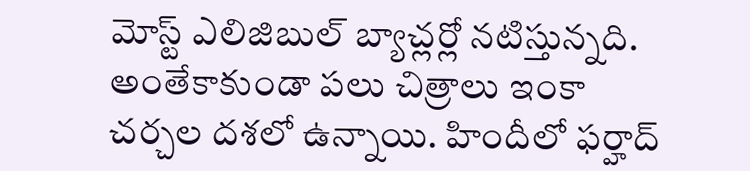మోస్ట్ ఎలిజిబుల్ బ్యాచ్లర్లో నటిస్తున్నది. అంతేకాకుండా పలు చిత్రాలు ఇంకా చర్చల దశలో ఉన్నాయి. హిందీలో ఫర్హాద్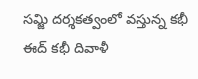సమ్జి దర్శకత్వంలో వస్తున్న కభీ ఈద్ కభీ దివాళీ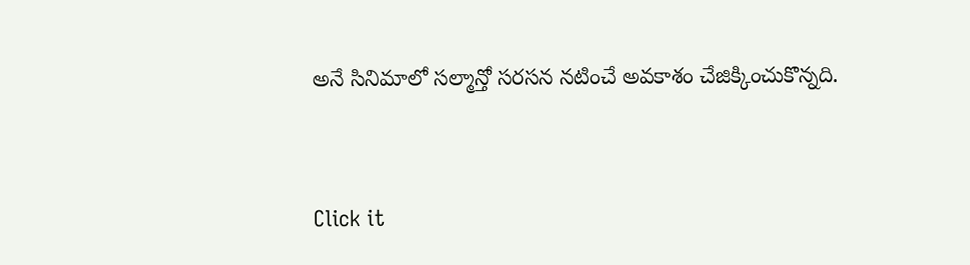అనే సినిమాలో సల్మాన్తో సరసన నటించే అవకాశం చేజిక్కించుకొన్నది.


Click it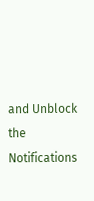and Unblock the Notifications